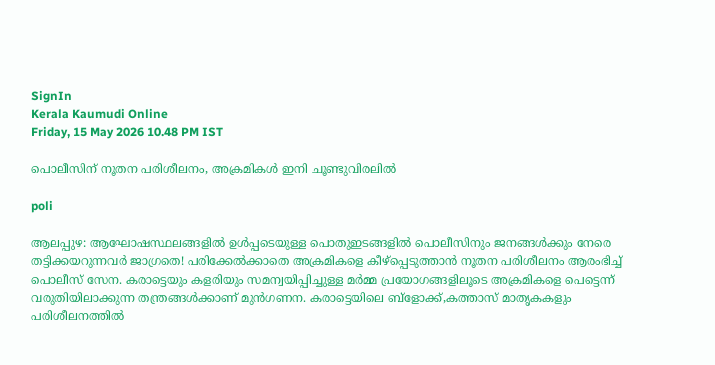SignIn
Kerala Kaumudi Online
Friday, 15 May 2026 10.48 PM IST

പൊലീസിന് നൂതന പരിശീലനം, അക്രമികൾ ഇനി ചൂണ്ടുവിരലിൽ

poli

ആലപ്പുഴ: ആഘോഷസ്ഥലങ്ങളിൽ ഉൾപ്പടെയുള്ള പൊതുഇടങ്ങളിൽ പൊലീസിനും ജനങ്ങൾക്കും നേരെ തട്ടിക്കയറുന്നവർ ജാഗ്രതെ! പരിക്കേൽക്കാതെ അക്രമികളെ കീഴ്പ്പെടുത്താൻ നൂതന പരിശീലനം ആരംഭിച്ച് പൊലീസ് സേന. കരാട്ടെയും കളരിയും സമന്വയിപ്പിച്ചുള്ള മർമ്മ പ്രയോഗങ്ങളിലൂടെ അക്രമികളെ പെട്ടെന്ന് വരുതിയിലാക്കുന്ന തന്ത്രങ്ങൾക്കാണ് മുൻഗണന. കരാട്ടെയിലെ ബ്ളോക്ക്,കത്താസ് മാതൃകകളും പരിശീലനത്തിൽ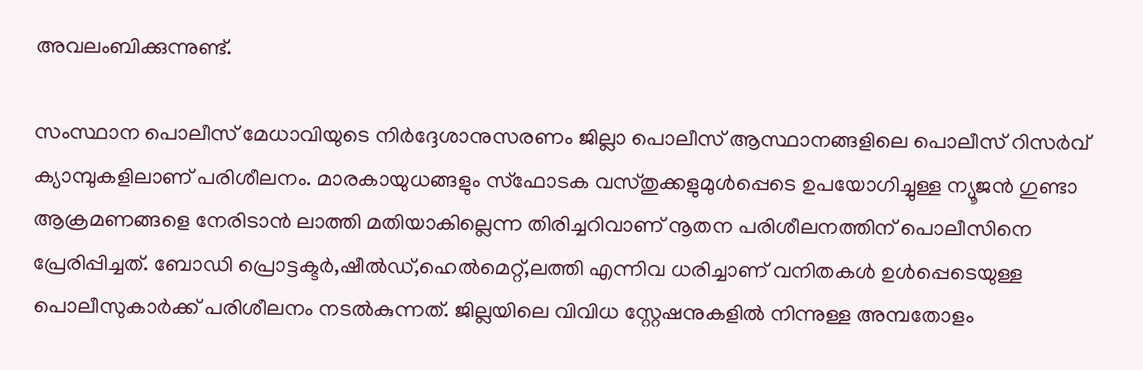അവലംബിക്കുന്നുണ്ട്.

സംസ്ഥാന പൊലീസ് മേധാവിയുടെ നിർദ്ദേശാനുസരണം ജില്ലാ പൊലീസ് ആസ്ഥാനങ്ങളിലെ പൊലീസ് റിസർവ് ക്യാമ്പുകളിലാണ് പരിശീലനം. മാരകായുധങ്ങളും സ്ഫോടക വസ്തുക്കളുമുൾപ്പെടെ ഉപയോഗിച്ചുള്ള ന്യൂജൻ ഗുണ്ടാ ആക്രമണങ്ങളെ നേരിടാൻ ലാത്തി മതിയാകില്ലെന്ന തിരിച്ചറിവാണ് നൂതന പരിശീലനത്തിന് പൊലീസിനെ പ്രേരിപ്പിച്ചത്. ബോഡി പ്രൊട്ടക്ടർ,ഷീൽഡ്,ഹെൽമെറ്റ്,ലത്തി എന്നിവ ധരിച്ചാണ് വനിതകൾ ഉൾപ്പെടെയുള്ള പൊലീസുകാർക്ക് പരിശീലനം നടൽകുന്നത്. ജില്ലയിലെ വിവിധ സ്റ്റേഷനുകളിൽ നിന്നുള്ള അമ്പതോളം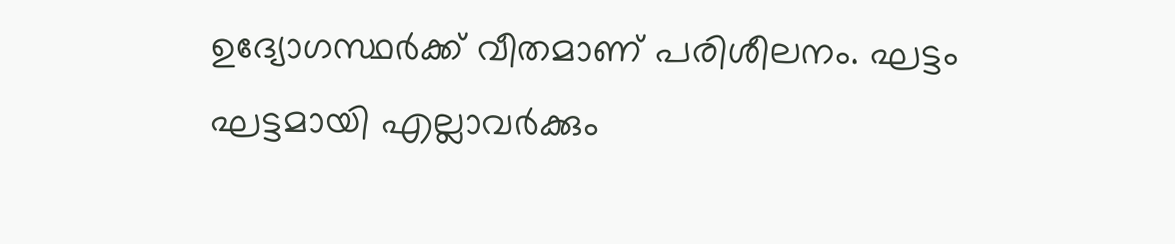ഉദ്യോഗസ്ഥർക്ക് വീതമാണ് പരിശീലനം. ഘട്ടം ഘട്ടമായി എല്ലാവർക്കും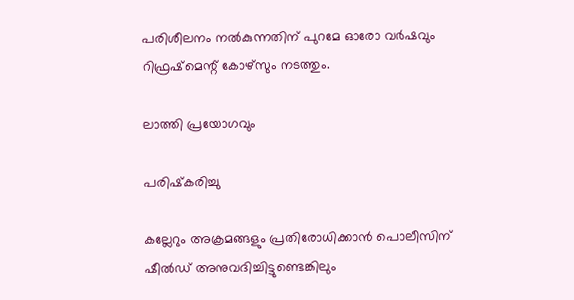പരിശീലനം നൽകുന്നതിന് പുറമേ ഓരോ വർഷവും റിഫ്രഷ്മെന്റ് കോഴ്സും നടത്തും.

ലാത്തി പ്രയോഗവും

പരിഷ്‌കരിച്ചു

കല്ലേറും അക്രമങ്ങളും പ്രതിരോധിക്കാൻ പൊലീസിന് ഷീൽഡ് അനുവദിച്ചിട്ടുണ്ടെങ്കിലും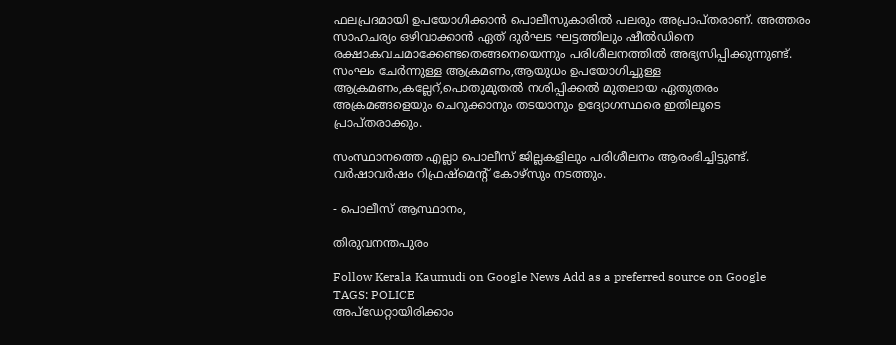ഫലപ്രദമായി ഉപയോഗിക്കാൻ പൊലീസുകാരിൽ പലരും അപ്രാപ്തരാണ്. അത്തരം സാഹചര്യം ഒഴിവാക്കാൻ ഏത് ദുർഘട ഘട്ടത്തിലും ഷീൽഡിനെ രക്ഷാകവചമാക്കേണ്ടതെങ്ങനെയെന്നും പരിശീലനത്തിൽ അഭ്യസിപ്പിക്കുന്നുണ്ട്. സംഘം ചേർന്നുള്ള ആക്രമണം,ആയുധം ഉപയോഗിച്ചുള്ള ആക്രമണം,കല്ലേറ്,പൊതുമുതൽ നശിപ്പിക്കൽ മുതലായ ഏതുതരം അക്രമങ്ങളെയും ചെറുക്കാനും തടയാനും ഉദ്യോഗസ്ഥരെ ഇതിലൂടെ പ്രാപ്തരാക്കും.

സംസ്ഥാനത്തെ എല്ലാ പൊലീസ് ജില്ലകളിലും പരിശീലനം ആരംഭിച്ചിട്ടുണ്ട്. വർഷാവർഷം റിഫ്രഷ്മെന്റ് കോഴ്സും നടത്തും.

- പൊലീസ് ആസ്ഥാനം,

തിരുവനന്തപുരം

Follow Kerala Kaumudi on Google News Add as a preferred source on Google
TAGS: POLICE
അപ്ഡേറ്റായിരിക്കാം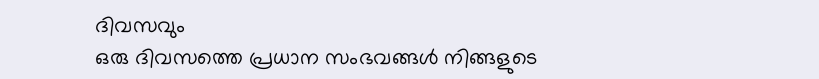ദിവസവും
ഒരു ദിവസത്തെ പ്രധാന സംഭവങ്ങൾ നിങ്ങളുടെ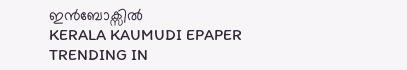ഇൻബോക്സിൽ
KERALA KAUMUDI EPAPER
TRENDING IN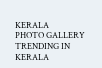KERALA
PHOTO GALLERY
TRENDING IN KERALA